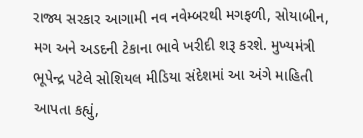રાજ્ય સરકાર આગામી નવ નવેમ્બરથી મગફળી, સોયાબીન, મગ અને અડદની ટેકાના ભાવે ખરીદી શરૂ કરશે. મુખ્યમંત્રી ભૂપેન્દ્ર પટેલે સોશિયલ મીડિયા સંદેશમાં આ અંગે માહિતી આપતા કહ્યું,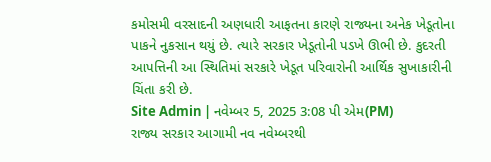કમોસમી વરસાદની અણધારી આફતના કારણે રાજ્યના અનેક ખેડૂતોના પાકને નુકસાન થયું છે. ત્યારે સરકાર ખેડૂતોની પડખે ઊભી છે. કુદરતી આપત્તિની આ સ્થિતિમાં સરકારે ખેડૂત પરિવારોની આર્થિક સુખાકારીની ચિંતા કરી છે.
Site Admin | નવેમ્બર 5, 2025 3:08 પી એમ(PM)
રાજ્ય સરકાર આગામી નવ નવેમ્બરથી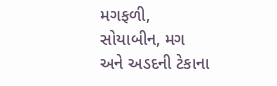મગફળી, સોયાબીન, મગ અને અડદની ટેકાના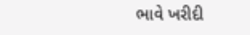ભાવે ખરીદી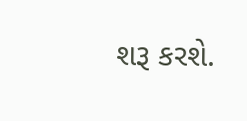શરૂ કરશે.